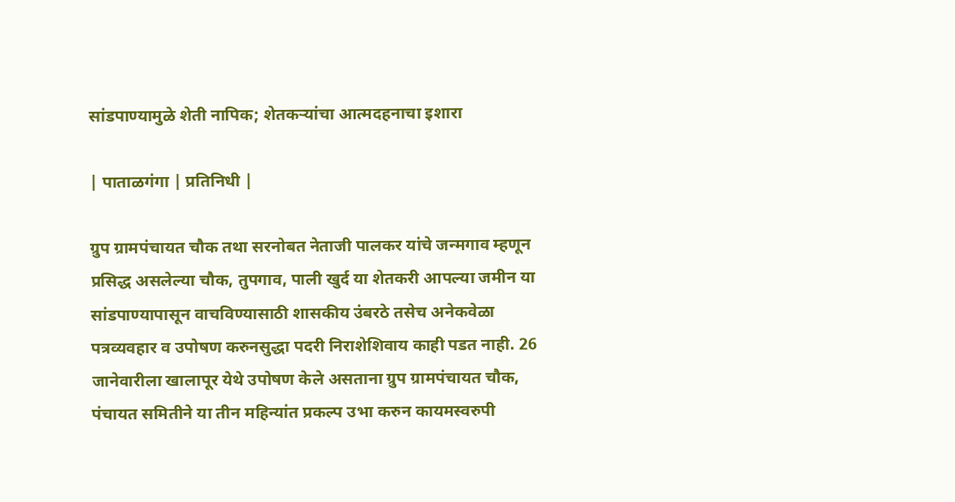सांडपाण्यामुळे शेती नापिक; शेतकऱ्यांचा आत्मदहनाचा इशारा

| पाताळगंगा | प्रतिनिधी |

ग्रुप ग्रामपंचायत चौक तथा सरनोबत नेताजी पालकर यांचे जन्मगाव म्हणून प्रसिद्ध असलेल्या चौक, तुपगाव, पाली खुर्द या शेतकरी आपल्या जमीन या सांडपाण्यापासून वाचविण्यासाठी शासकीय उंबरठे तसेच अनेकवेळा पत्रव्यवहार व उपोषण करुनसुद्धा पदरी निराशेशिवाय काही पडत नाही. 26 जानेवारीला खालापूर येथे उपोषण केले असताना ग्रुप ग्रामपंचायत चौक, पंचायत समितीने या तीन महिन्यांत प्रकल्प उभा करुन कायमस्वरुपी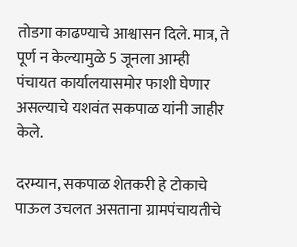तोडगा काढण्याचे आश्वासन दिले. मात्र, ते पूर्ण न केल्यामुळे 5 जूनला आम्ही पंचायत कार्यालयासमोर फाशी घेणार असल्याचे यशवंत सकपाळ यांनी जाहीर केले.

दरम्यान, सकपाळ शेतकरी हे टोकाचे पाऊल उचलत असताना ग्रामपंचायतीचे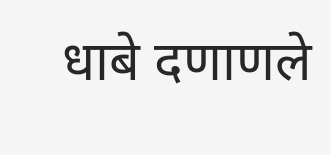धाबे दणाणले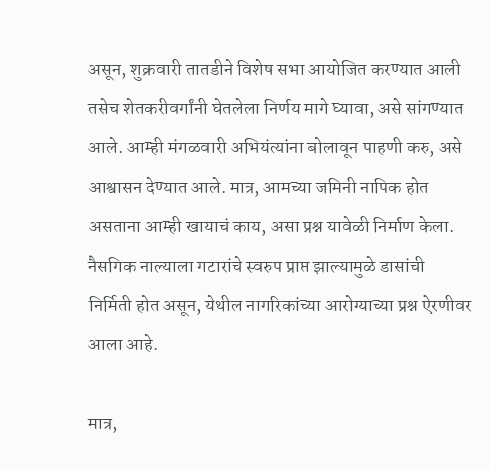असून, शुक्रवारी तातडीने विशेष सभा आयोजित करण्यात आली तसेच शेतकरीवर्गांनी घेतलेला निर्णय मागे घ्यावा, असे सांगण्यात आले. आम्ही मंगळवारी अभियंत्यांना बोलावून पाहणी करु, असे आश्वासन देण्यात आले. मात्र, आमच्या जमिनी नापिक होत असताना आम्ही खायाचं काय, असा प्रश्न यावेळी निर्माण केला. नैसगिक नाल्याला गटारांचे स्वरुप प्राप्त झाल्यामुळे डासांची निर्मिती होत असून, येथील नागरिकांच्या आरोग्याच्या प्रश्न ऐरणीवर आला आहे.

मात्र,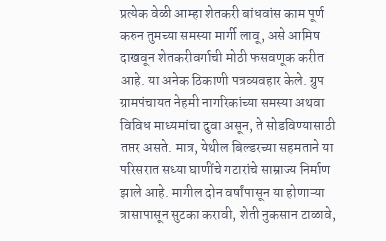प्रत्येक वेळी आम्हा शेतकरी बांधवांस काम पूर्ण करुन तुमच्या समस्या मार्गी लावू, असे आमिष दाखवून शेतकरीवर्गाची मोठी फसवणूक करीत आहे. या अनेक ठिकाणी पत्रव्यवहार केले. ग्रुप ग्रामपंचायत नेहमी नागरिकांच्या समस्या अथवा विविध माध्यमांचा दुवा असून, ते सोडविण्यासाठी तप्तर असते. मात्र, येथील बिल्डरच्या सहमताने या परिसरात सध्या घाणींचे गटारांचे साम्राज्य निर्माण झाले आहे. मागील दोन वर्षांपासून या होणाऱ्या त्रासापासून सुटका करावी, शेती नुकसान टाळावे,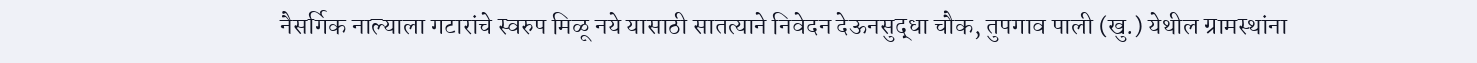नैसर्गिक नाल्याला गटारांचे स्वरुप मिळू नये यासाठी सातत्याने निवेदन देऊनसुद्धा चौक, तुपगाव पाली (खु.) येथील ग्रामस्थांना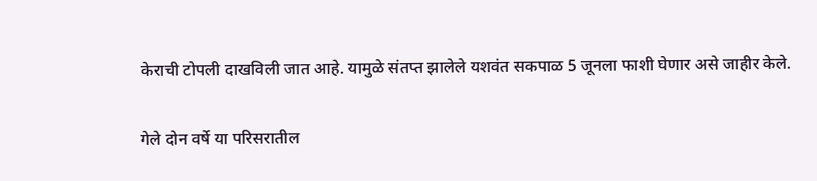केराची टोपली दाखविली जात आहे. यामुळे संतप्त झालेले यशवंत सकपाळ 5 जूनला फाशी घेणार असे जाहीर केले.

गेले दोन वर्षे या परिसरातील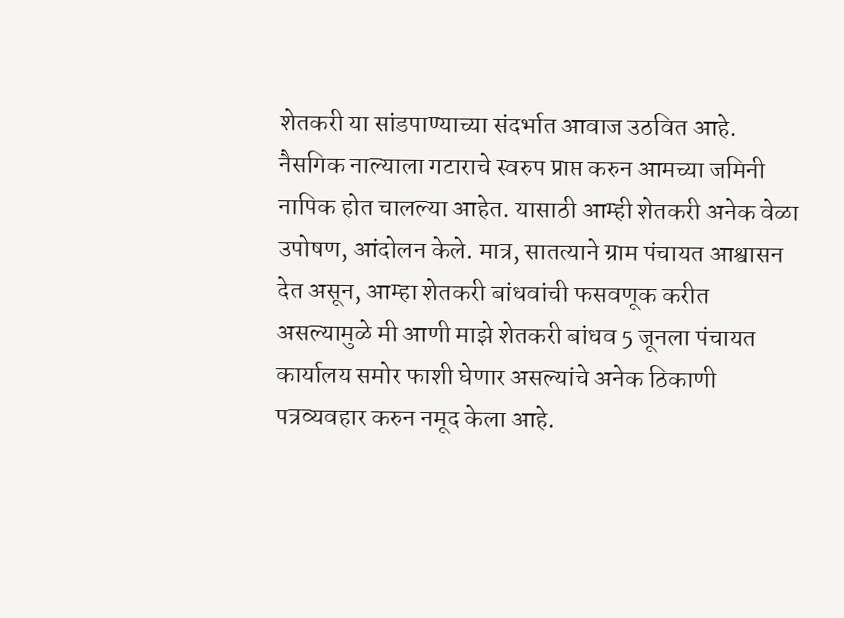शेतकरी या सांडपाण्याच्या संदर्भात आवाज उठवित आहे. नैसगिक नाल्याला गटाराचे स्वरुप प्राप्त करुन आमच्या जमिनी नापिक होत चालल्या आहेत. यासाठी आम्ही शेतकरी अनेक वेळा उपोषण, आंदोलन केले. मात्र, सातत्याने ग्राम पंचायत आश्वासन देत असून, आम्हा शेतकरी बांधवांची फसवणूक करीत असल्यामुळे मी आणी माझे शेतकरी बांधव 5 जूनला पंचायत कार्यालय समोर फाशी घेणार असल्यांचे अनेक ठिकाणी पत्रव्यवहार करुन नमूद केला आहे.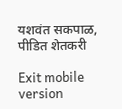यशवंत सकपाळ,
पीडित शेतकरी

Exit mobile version